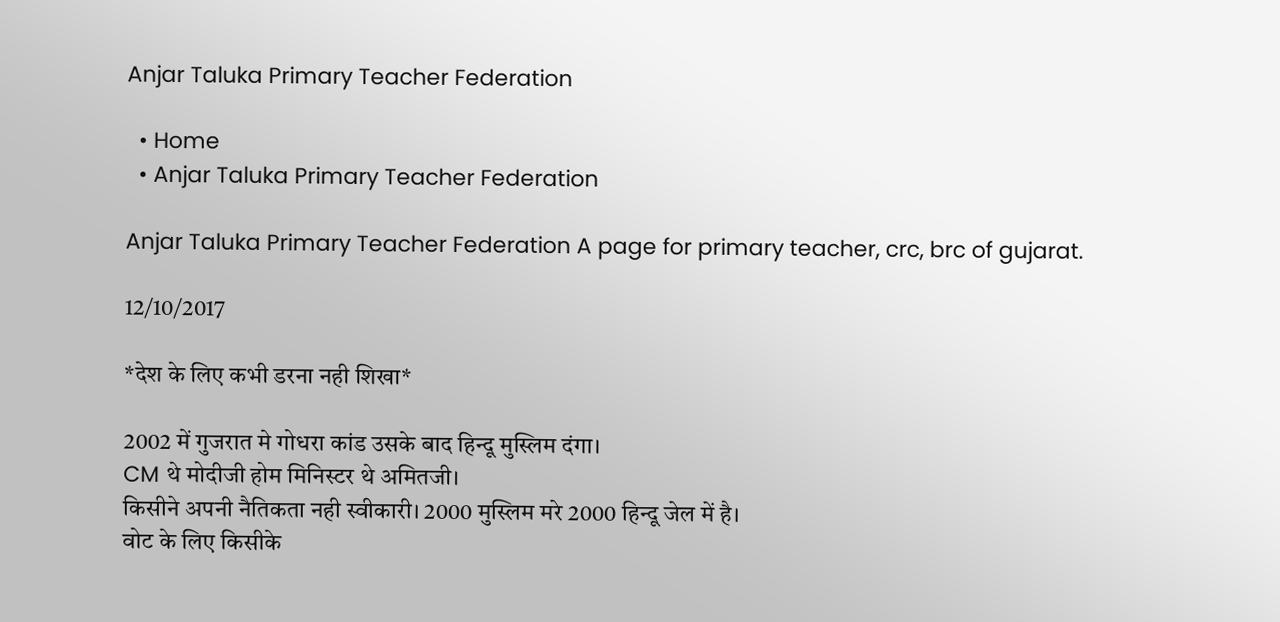Anjar Taluka Primary Teacher Federation

  • Home
  • Anjar Taluka Primary Teacher Federation

Anjar Taluka Primary Teacher Federation A page for primary teacher, crc, brc of gujarat.

12/10/2017

*देश के लिए कभी डरना नही शिखा*

2002 में गुजरात मे गोधरा कांड उसके बाद हिन्दू मुस्लिम दंगा।
CM थे मोदीजी होम मिनिस्टर थे अमितजी।
किसीने अपनी नैतिकता नही स्वीकारी। 2000 मुस्लिम मरे 2000 हिन्दू जेल में है।
वोट के लिए किसीके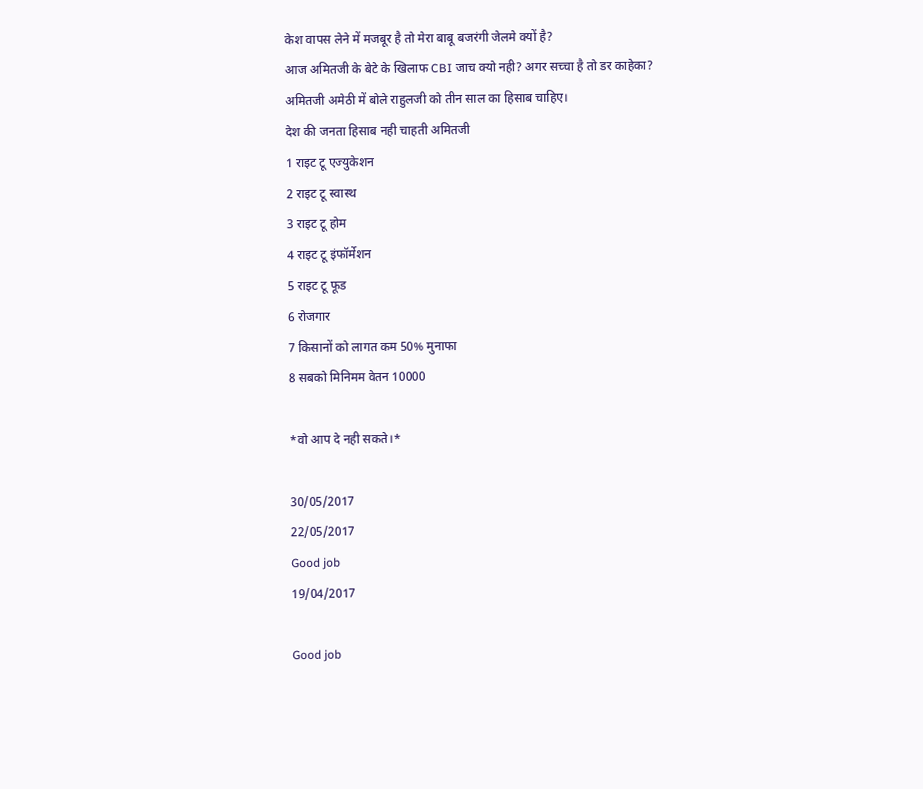केश वापस लेने में मजबूर है तो मेरा बाबू बजरंगी जेलमे क्यों है?
आज अमितजी के बेटे के खिलाफ CBI जाच क्यो नही? अगर सच्चा है तो डर काहेका?
अमितजी अमेठी में बोले राहुलजी को तीन साल का हिसाब चाहिए।
देश की जनता हिसाब नही चाहती अमितजी
1 राइट टू एज्युकेशन
2 राइट टू स्वास्थ
3 राइट टू होम
4 राइट टू इंफॉर्मेशन
5 राइट टू फूड
6 रोजगार
7 किसानों को लागत कम 50% मुनाफा
8 सबको मिनिमम वेतन 10000

*वो आप दे नही सकते।*

30/05/2017
22/05/2017
Good job
19/04/2017

Good job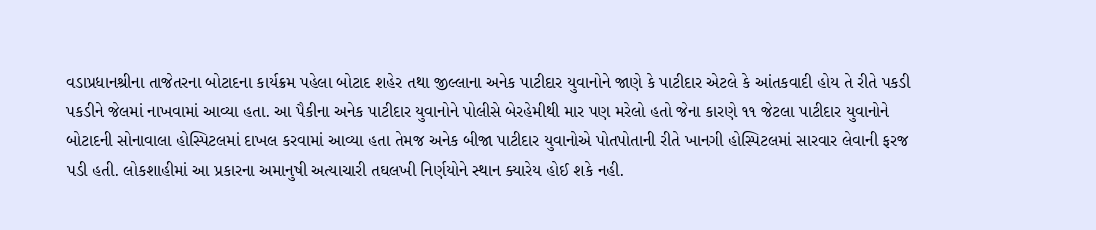વડાપ્રધાનશ્રીના તાજેતરના બોટાદના કાર્યક્રમ પહેલા બોટાદ શહેર તથા જીલ્લાના અનેક પાટીદાર યુવાનોને જાણે કે પાટીદાર એટલે કે આંતકવાદી હોય તે રીતે પકડી પકડીને જેલમાં નાખવામાં આવ્યા હતા. આ પૈકીના અનેક પાટીદાર યુવાનોને પોલીસે બેરહેમીથી માર પણ મરેલો હતો જેના કારણે ૧૧ જેટલા પાટીદાર યુવાનોને બોટાદની સોનાવાલા હોસ્પિટલમાં દાખલ કરવામાં આવ્યા હતા તેમજ અનેક બીજા પાટીદાર યુવાનોએ પોતપોતાની રીતે ખાનગી હોસ્પિટલમાં સારવાર લેવાની ફરજ પડી હતી. લોકશાહીમાં આ પ્રકારના અમાનુષી અત્યાચારી તઘલખી નિર્ણયોને સ્થાન ક્યારેય હોઈ શકે નહી.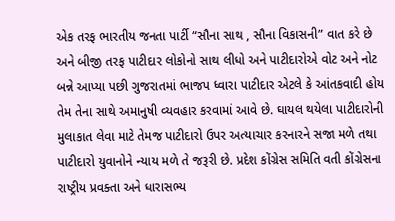એક તરફ ભારતીય જનતા પાર્ટી “સૌના સાથ , સૌના વિકાસની” વાત કરે છે અને બીજી તરફ પાટીદાર લોકોનો સાથ લીધો અને પાટીદારોએ વોટ અને નોટ બન્ને આપ્યા પછી ગુજરાતમાં ભાજપ ધ્વારા પાટીદાર એટલે કે આંતકવાદી હોય તેમ તેના સાથે અમાનુષી વ્યવહાર કરવામાં આવે છે. ઘાયલ થયેલા પાટીદારોની મુલાકાત લેવા માટે તેમજ પાટીદારો ઉપર અત્યાચાર કરનારને સજા મળે તથા પાટીદારો યુવાનોને ન્યાય મળે તે જરૂરી છે. પ્રદેશ કોંગ્રેસ સમિતિ વતી કોંગ્રેસના રાષ્ટ્રીય પ્રવક્તા અને ધારાસભ્ય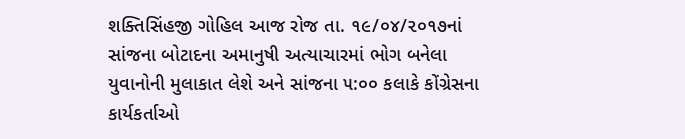શક્તિસિંહજી ગોહિલ આજ રોજ તા. ૧૯/૦૪/૨૦૧૭નાં સાંજના બોટાદના અમાનુષી અત્યાચારમાં ભોગ બનેલા યુવાનોની મુલાકાત લેશે અને સાંજના ૫:૦૦ કલાકે કોંગ્રેસના કાર્યકર્તાઓ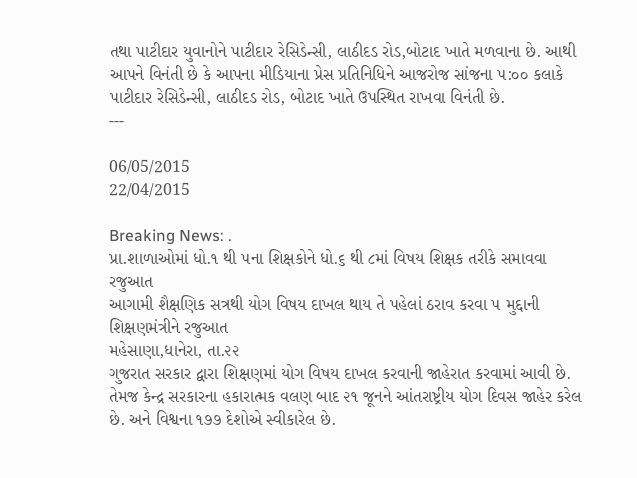તથા પાટીદાર યુવાનોને પાટીદાર રેસિડેન્સી, લાઠીદડ રોડ,બોટાદ ખાતે મળવાના છે. આથી આપને વિનંતી છે કે આપના મીડિયાના પ્રેસ પ્રતિનિધિને આજરોજ સાંજના ૫:૦૦ કલાકે પાટીદાર રેસિડેન્સી, લાઠીદડ રોડ, બોટાદ ખાતે ઉપસ્થિત રાખવા વિનંતી છે.
---

06/05/2015
22/04/2015

Breaking News: .
પ્રા.શાળાઓમાં ધો.૧ થી ૫ના શિક્ષકોને ધો.૬ થી ૮માં વિષય શિક્ષક તરીકે સમાવવા રજુઆત
આગામી શૈક્ષણિક સત્રથી યોગ વિષય દાખલ થાય તે પહેલાં ઠરાવ કરવા ૫ મુદ્દાની શિક્ષણમંત્રીને રજુઆત
મહેસાણા,ધાનેરા, તા.૨૨
ગુજરાત સરકાર દ્વારા શિક્ષણમાં યોગ વિષય દાખલ કરવાની જાહેરાત કરવામાં આવી છે. તેમજ કેન્દ્ર સરકારના હકારાત્મક વલણ બાદ ૨૧ જૂનને આંતરાષ્ટ્રીય યોગ દિવસ જાહેર કરેલ છે. અને વિશ્વના ૧૭૭ દેશોએ સ્વીકારેલ છે.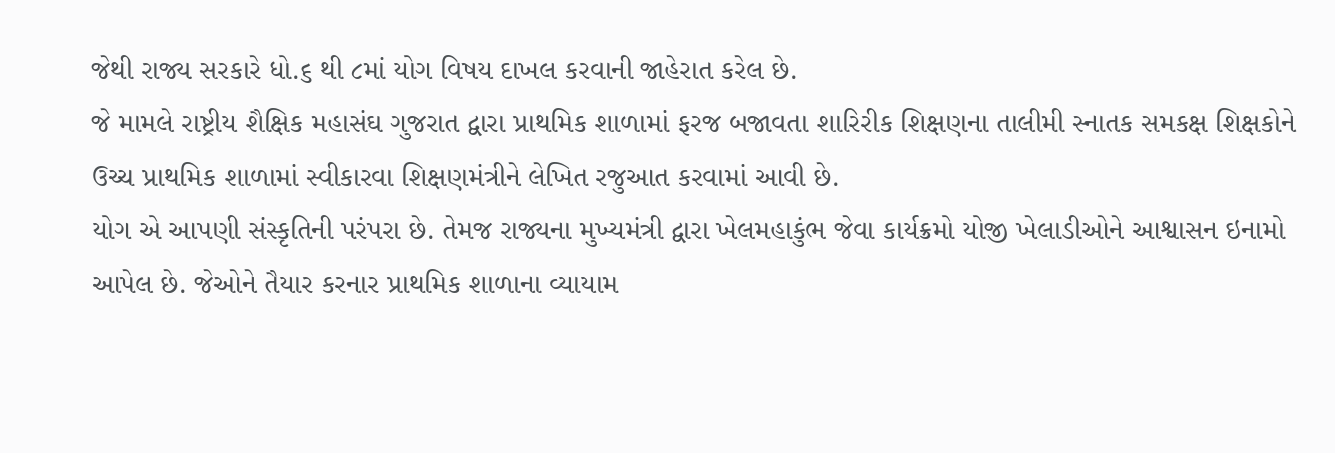જેથી રાજ્ય સરકારે ધો.૬ થી ૮માં યોગ વિષય દાખલ કરવાની જાહેરાત કરેલ છે.
જે મામલે રાષ્ટ્રીય શૈક્ષિક મહાસંઘ ગુજરાત દ્વારા પ્રાથમિક શાળામાં ફરજ બજાવતા શારિરીક શિક્ષણના તાલીમી સ્નાતક સમકક્ષ શિક્ષકોને ઉચ્ચ પ્રાથમિક શાળામાં સ્વીકારવા શિક્ષણમંત્રીને લેખિત રજુઆત કરવામાં આવી છે.
યોગ એ આપણી સંસ્કૃતિની પરંપરા છે. તેમજ રાજ્યના મુખ્યમંત્રી દ્વારા ખેલમહાકુંભ જેવા કાર્યક્રમો યોજી ખેલાડીઓને આશ્વાસન ઇનામો આપેલ છે. જેઓને તૈયાર કરનાર પ્રાથમિક શાળાના વ્યાયામ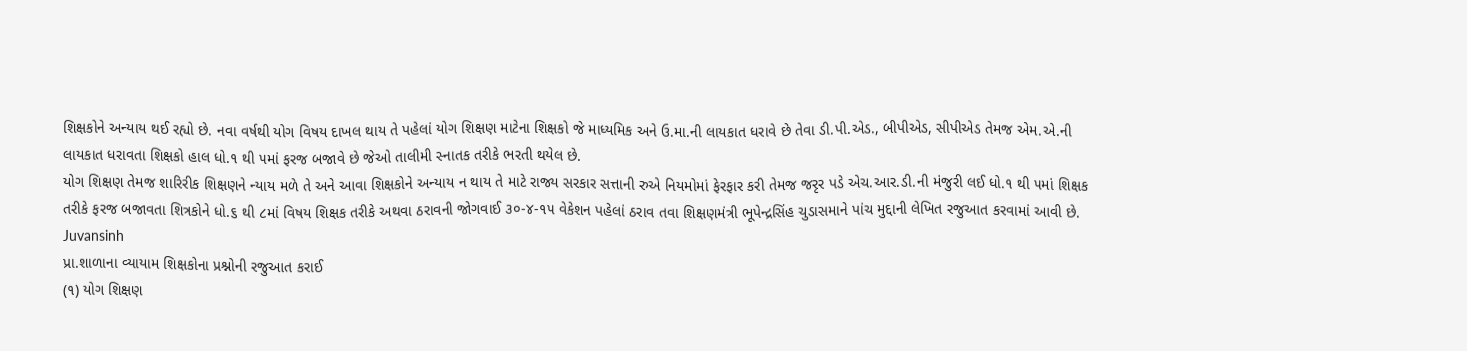શિક્ષકોને અન્યાય થઈ રહ્યો છે. નવા વર્ષથી યોગ વિષય દાખલ થાય તે પહેલાં યોગ શિક્ષણ માટેના શિક્ષકો જે માધ્યમિક અને ઉ.મા.ની લાયકાત ધરાવે છે તેવા ડી.પી.એડ., બીપીએડ, સીપીએડ તેમજ એમ.એ.ની લાયકાત ધરાવતા શિક્ષકો હાલ ધો.૧ થી ૫માં ફરજ બજાવે છે જેઓ તાલીમી સ્નાતક તરીકે ભરતી થયેલ છે.
યોગ શિક્ષણ તેમજ શારિરીક શિક્ષણને ન્યાય મળે તે અને આવા શિક્ષકોને અન્યાય ન થાય તે માટે રાજ્ય સરકાર સત્તાની રુએ નિયમોમાં ફેરફાર કરી તેમજ જરૃર પડે એચ.આર.ડી.ની મંજુરી લઈ ધો.૧ થી ૫માં શિક્ષક તરીકે ફરજ બજાવતા શિત્રકોને ધો.૬ થી ૮માં વિષય શિક્ષક તરીકે અથવા ઠરાવની જોગવાઈ ૩૦-૪-૧૫ વેકેશન પહેલાં ઠરાવ તવા શિક્ષણમંત્રી ભૂપેન્દ્રસિંહ ચુડાસમાને પાંચ મુદ્દાની લેખિત રજુઆત કરવામાં આવી છે.
Juvansinh
પ્રા.શાળાના વ્યાયામ શિક્ષકોના પ્રશ્નોની રજુઆત કરાઈ
(૧) યોગ શિક્ષણ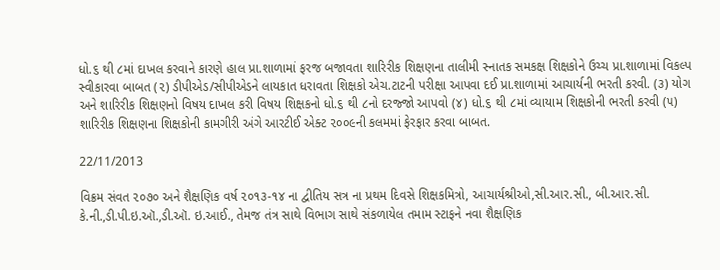ધો.૬ થી ૮માં દાખલ કરવાને કારણે હાલ પ્રા.શાળામાં ફરજ બજાવતા શારિરીક શિક્ષણના તાલીમી સ્નાતક સમકક્ષ શિક્ષકોને ઉચ્ચ પ્રા.શાળામાં વિકલ્પ સ્વીકારવા બાબત (૨) ડીપીએડ/સીપીએડને લાયકાત ધરાવતા શિક્ષકો એચ.ટાટની પરીક્ષા આપવા દઈ પ્રા.શાળામાં આચાર્યની ભરતી કરવી. (૩) યોગ અને શારિરીક શિક્ષણનો વિષય દાખલ કરી વિષય શિક્ષકનો ધો.૬ થી ૮નો દરજ્જો આપવો (૪) ધો.૬ થી ૮માં વ્યાયામ શિક્ષકોની ભરતી કરવી (૫) શારિરીક શિક્ષણના શિક્ષકોની કામગીરી અંગે આરટીઈ એક્ટ ૨૦૦૯ની કલમમાં ફેરફાર કરવા બાબત.

22/11/2013

વિક્રમ સંવત ૨૦૭૦ અને શૈક્ષણિક વર્ષ ૨૦૧૩-૧૪ ના દ્વીતિય સત્ર ના પ્રથમ દિવસે શિક્ષકમિત્રો, આચાર્યશ્રીઓ,સી.આર.સી., બી.આર.સી. કે.ની.,ડી.પી.ઇ.ઑ.,ડી.ઑ. ઇ.આઈ., તેમજ તંત્ર સાથે વિભાગ સાથે સંકળાયેલ તમામ સ્ટાફને નવા શૈક્ષણિક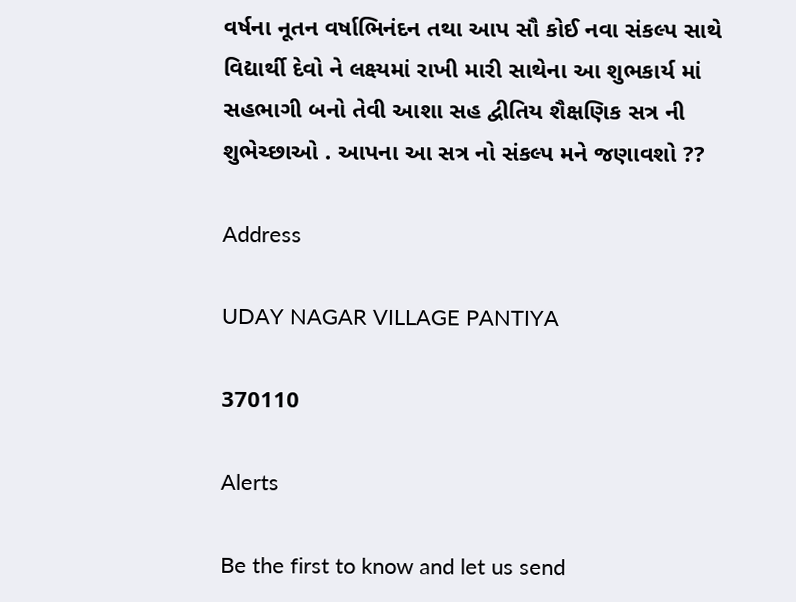વર્ષના નૂતન વર્ષાભિનંદન તથા આપ સૌ કોઈ નવા સંકલ્પ સાથે વિદ્યાર્થી દેવો ને લક્ષ્યમાં રાખી મારી સાથેના આ શુભકાર્ય માં સહભાગી બનો તેવી આશા સહ દ્વીતિય શૈક્ષણિક સત્ર ની શુભેચ્છાઓ . આપના આ સત્ર નો સંકલ્પ મને જણાવશો ??

Address

UDAY NAGAR VILLAGE PANTIYA

370110

Alerts

Be the first to know and let us send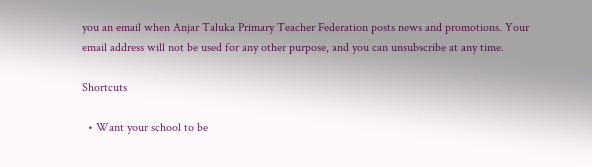you an email when Anjar Taluka Primary Teacher Federation posts news and promotions. Your email address will not be used for any other purpose, and you can unsubscribe at any time.

Shortcuts

  • Want your school to be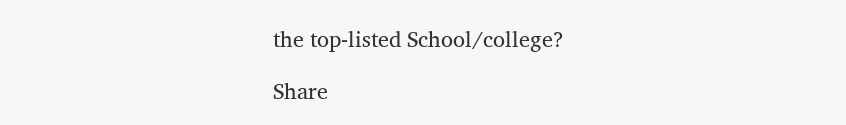the top-listed School/college?

Share